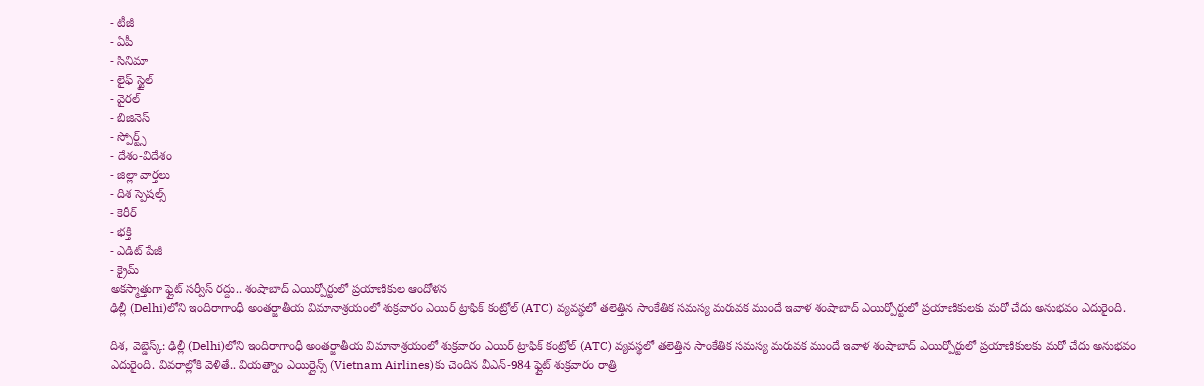- టీజీ
- ఏపీ
- సినిమా
- లైఫ్ స్టైల్
- వైరల్
- బిజినెస్
- స్పోర్ట్స్
- దేశం-విదేశం
- జిల్లా వార్తలు
- దిశ స్పెషల్స్
- కెరీర్
- భక్తి
- ఎడిట్ పేజీ
- క్రైమ్
అకస్మాత్తుగా ఫ్లైట్ సర్వీస్ రద్దు.. శంషాబాద్ ఎయిర్పోర్టులో ప్రయాణికుల ఆందోళన
ఢిల్లీ (Delhi)లోని ఇందిరాగాంధీ అంతర్జాతీయ విమానాశ్రయంలో శుక్రవారం ఎయిర్ ట్రాఫిక్ కంట్రోల్ (ATC) వ్యవస్థలో తలెత్తిన సాంకేతిక సమస్య మరువక ముందే ఇవాళ శంషాబాద్ ఎయిర్పోర్టులో ప్రయాణికులకు మరో చేదు అనుభవం ఎదురైంది.

దిశ, వెబ్డెస్క్: ఢిల్లీ (Delhi)లోని ఇందిరాగాంధీ అంతర్జాతీయ విమానాశ్రయంలో శుక్రవారం ఎయిర్ ట్రాఫిక్ కంట్రోల్ (ATC) వ్యవస్థలో తలెత్తిన సాంకేతిక సమస్య మరువక ముందే ఇవాళ శంషాబాద్ ఎయిర్పోర్టులో ప్రయాణికులకు మరో చేదు అనుభవం ఎదురైంది. వివరాల్లోకి వెళితే.. వియత్నాం ఎయిర్లైన్స్ (Vietnam Airlines)కు చెందిన వీఎన్-984 ఫ్లైట్ శుక్రవారం రాత్రి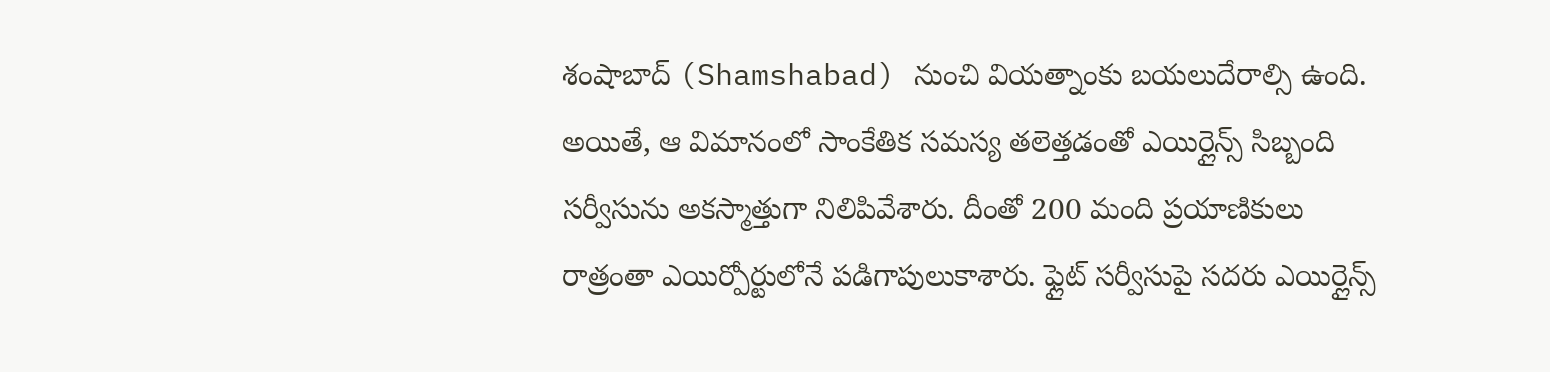శంషాబాద్ (Shamshabad) నుంచి వియత్నాంకు బయలుదేరాల్సి ఉంది. అయితే, ఆ విమానంలో సాంకేతిక సమస్య తలెత్తడంతో ఎయిర్లైన్స్ సిబ్బంది సర్వీసును అకస్మాత్తుగా నిలిపివేశారు. దీంతో 200 మంది ప్రయాణికులు రాత్రంతా ఎయిర్పోర్టులోనే పడిగాపులుకాశారు. ఫ్లైట్ సర్వీసుపై సదరు ఎయిర్లైన్స్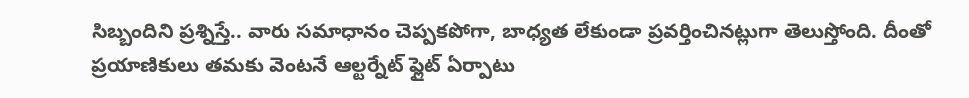సిబ్బందిని ప్రశ్నిస్తే.. వారు సమాధానం చెప్పకపోగా, బాధ్యత లేకుండా ప్రవర్తించినట్లుగా తెలుస్తోంది. దీంతో ప్రయాణికులు తమకు వెంటనే ఆల్టర్నేట్ ఫ్లైట్ ఏర్పాటు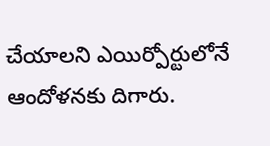చేయాలని ఎయిర్పోర్టులోనే ఆందోళనకు దిగారు.